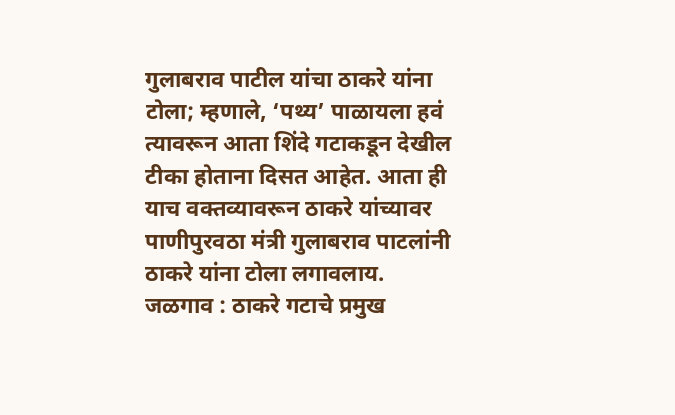गुलाबराव पाटील यांचा ठाकरे यांना टोला; म्हणाले, ‘पथ्य’ पाळायला हवं
त्यावरून आता शिंदे गटाकडून देखील टीका होताना दिसत आहेत. आता ही याच वक्तव्यावरून ठाकरे यांच्यावर पाणीपुरवठा मंत्री गुलाबराव पाटलांनी ठाकरे यांना टोला लगावलाय.
जळगाव : ठाकरे गटाचे प्रमुख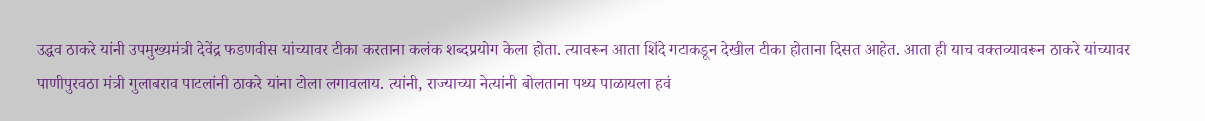उद्धव ठाकरे यांनी उपमुख्यमंत्री देवेंद्र फडणवीस यांच्यावर टीका करताना कलंक शब्दप्रयोग केला होता. त्यावरून आता शिंदे गटाकडून देखील टीका होताना दिसत आहेत. आता ही याच वक्तव्यावरून ठाकरे यांच्यावर पाणीपुरवठा मंत्री गुलाबराव पाटलांनी ठाकरे यांना टोला लगावलाय. त्यांनी, राज्याच्या नेत्यांनी बोलताना पथ्य पाळायला हवं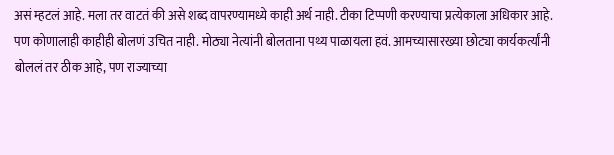असं म्हटलं आहे. मला तर वाटतं की असे शब्द वापरण्यामध्ये काही अर्थ नाही. टीका टिप्पणी करण्याचा प्रत्येकाला अधिकार आहे. पण कोणालाही काहीही बोलणं उचित नाही. मोठ्या नेत्यांनी बोलताना पथ्य पाळायला हवं. आमच्यासारख्या छोट्या कार्यकर्त्यांनी बोललं तर ठीक आहे, पण राज्याच्या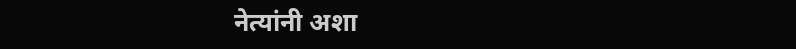नेत्यांनी अशा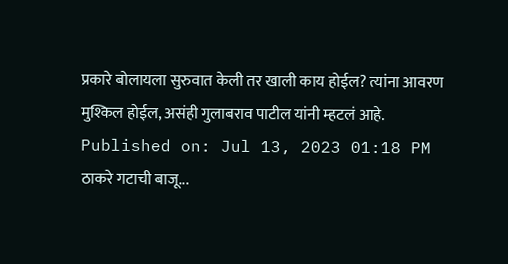प्रकारे बोलायला सुरुवात केली तर खाली काय होईल? त्यांना आवरण मुश्किल होईल, असंही गुलाबराव पाटील यांनी म्हटलं आहे.
Published on: Jul 13, 2023 01:18 PM
ठाकरे गटाची बाजू...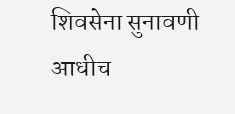शिवसेना सुनावणी आधीच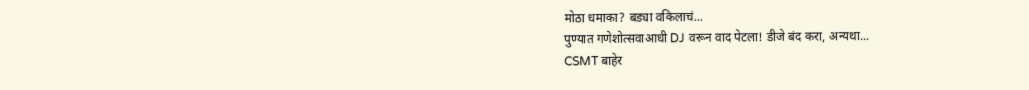मोठा धमाका? बड्या वकिलाचं...
पुण्यात गणेशोत्सवाआधी DJ वरून वाद पेटला! डीजे बंद करा, अन्यथा...
CSMT बाहेर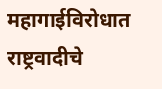महागाईविरोधात राष्ट्रवादीचे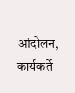आंदोलन, कार्यकर्ते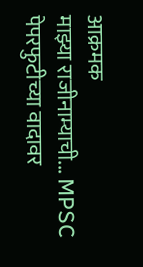आक्रमक
माझ्या राजीनाम्याची... MPSC पेपरफुटीच्या वादावर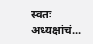स्वतः अध्यक्षांचं...